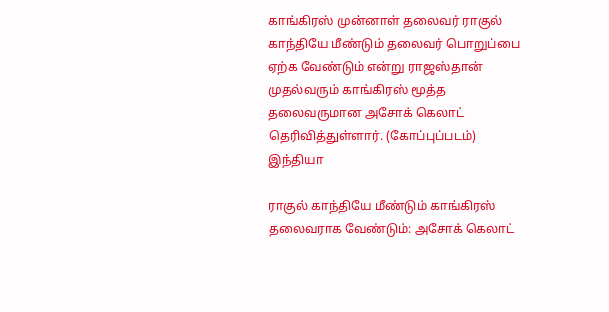காங்கிரஸ் முன்னாள் தலைவர் ராகுல் காந்தியே மீண்டும் தலைவர் பொறுப்பை ஏற்க வேண்டும் என்று ராஜஸ்தான் முதல்வரும் காங்கிரஸ் மூத்த தலைவருமான அசோக் கெலாட் தெரிவித்துள்ளார். (கோப்புப்படம்)
இந்தியா

ராகுல் காந்தியே மீண்டும் காங்கிரஸ் தலைவராக வேண்டும்: அசோக் கெலாட்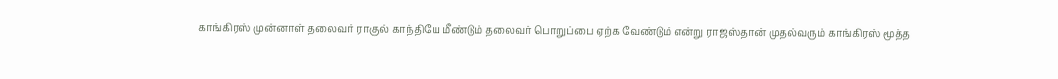காங்கிரஸ் முன்னாள் தலைவர் ராகுல் காந்தியே மீண்டும் தலைவர் பொறுப்பை ஏற்க வேண்டும் என்று ராஜஸ்தான் முதல்வரும் காங்கிரஸ் மூத்த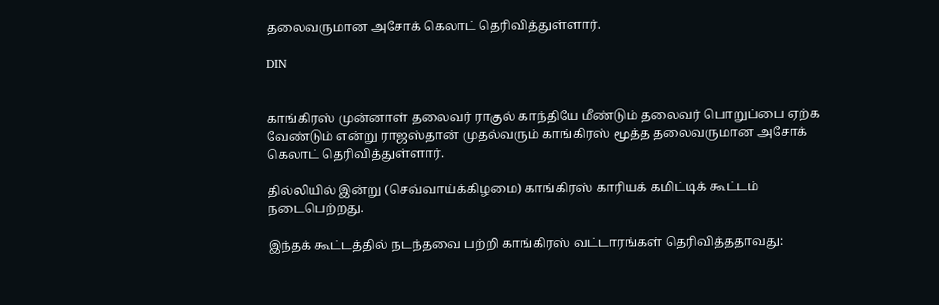தலைவருமான அசோக் கெலாட் தெரிவித்துள்ளார்.

DIN


காங்கிரஸ் முன்னாள் தலைவர் ராகுல் காந்தியே மீண்டும் தலைவர் பொறுப்பை ஏற்க வேண்டும் என்று ராஜஸ்தான் முதல்வரும் காங்கிரஸ் மூத்த தலைவருமான அசோக் கெலாட் தெரிவித்துள்ளார்.

தில்லியில் இன்று (செவ்வாய்க்கிழமை) காங்கிரஸ் காரியக் கமிட்டிக் கூட்டம் நடைபெற்றது.

இந்தக் கூட்டத்தில் நடந்தவை பற்றி காங்கிரஸ் வட்டாரங்கள் தெரிவித்ததாவது: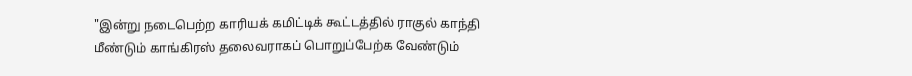"இன்று நடைபெற்ற காரியக் கமிட்டிக் கூட்டத்தில் ராகுல் காந்தி மீண்டும் காங்கிரஸ் தலைவராகப் பொறுப்பேற்க வேண்டும்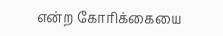என்ற கோரிக்கையை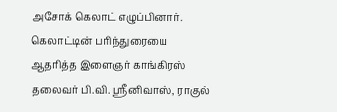அசோக் கெலாட் எழுப்பினார். கெலாட்டின் பரிந்துரையை ஆதரித்த இளைஞர் காங்கிரஸ் தலைவர் பி.வி. ஸ்ரீனிவாஸ், ராகுல்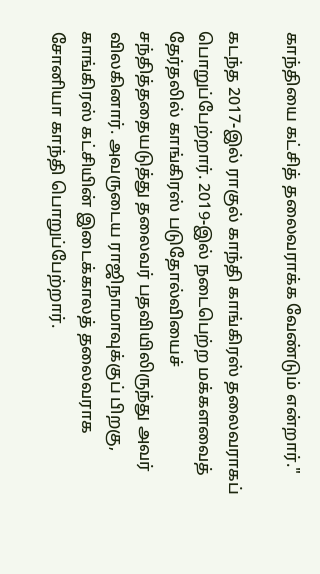காந்தியை கட்சித் தலைவராக்க வேண்டும் என்றார்."

கடந்த 2017-இல் ராகுல் காந்தி காங்கிரஸ் தலைவராகப் பொறுப்பேற்றார். 2019-இல் நடைபெற்ற மக்களவைத் தேர்தலில் காங்கிரஸ் படுதோல்வியைச் சந்தித்ததையடுத்து தலைவர் பதவியிலிருந்து அவர் விலகினார். அவருடைய ராஜிநாமாவுக்குப் பிறகு, காங்கிரஸ் கட்சியின் இடைக்காலத் தலைவராக சோனியா காந்தி பொறுப்பேற்றார்.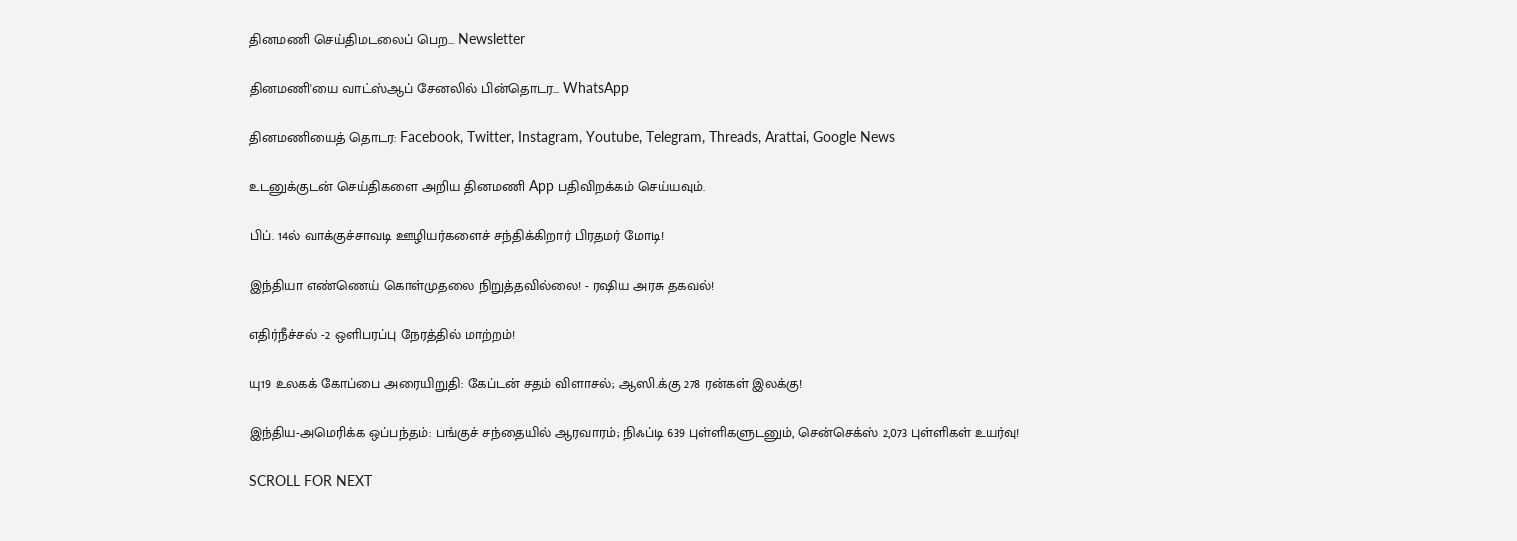தினமணி செய்திமடலைப் பெற... Newsletter

தினமணி'யை வாட்ஸ்ஆப் சேனலில் பின்தொடர... WhatsApp

தினமணியைத் தொடர: Facebook, Twitter, Instagram, Youtube, Telegram, Threads, Arattai, Google News

உடனுக்குடன் செய்திகளை அறிய தினமணி App பதிவிறக்கம் செய்யவும்.

பிப். 14ல் வாக்குச்சாவடி ஊழியர்களைச் சந்திக்கிறார் பிரதமர் மோடி!

இந்தியா எண்ணெய் கொள்முதலை நிறுத்தவில்லை! - ரஷிய அரசு தகவல்!

எதிர்நீச்சல் -2 ஒளிபரப்பு நேரத்தில் மாற்றம்!

யு19 உலகக் கோப்பை அரையிறுதி: கேப்டன் சதம் விளாசல்; ஆஸி.க்கு 278 ரன்கள் இலக்கு!

இந்திய-அமெரிக்க ஒப்பந்தம்: பங்குச் சந்தையில் ஆரவாரம்; நிஃப்டி 639 புள்ளிகளுடனும், சென்செக்ஸ் 2,073 புள்ளிகள் உயர்வு!

SCROLL FOR NEXT